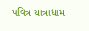પવિત્ર યાત્રાધામ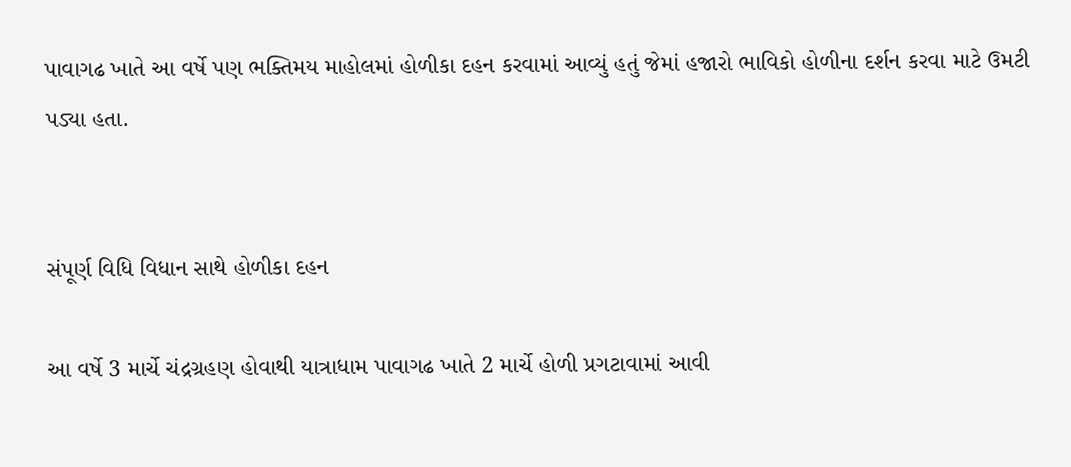પાવાગઢ ખાતે આ વર્ષે પણ ભક્તિમય માહોલમાં હોળીકા દહન કરવામાં આવ્યું હતું જેમાં હજારો ભાવિકો હોળીના દર્શન કરવા માટે ઉમટી પડ્યા હતા.


સંપૂર્ણ વિધિ વિધાન સાથે હોળીકા દહન

આ વર્ષે 3 માર્ચે ચંદ્રગ્રહણ હોવાથી યાત્રાધામ પાવાગઢ ખાતે 2 માર્ચે હોળી પ્રગટાવામાં આવી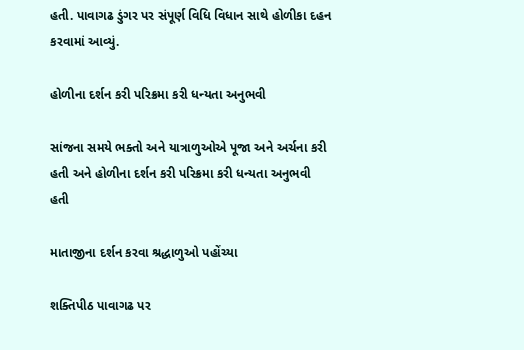હતી. પાવાગઢ ડુંગર પર સંપૂર્ણ વિધિ વિધાન સાથે હોળીકા દહન કરવામાં આવ્યું.

હોળીના દર્શન કરી પરિક્રમા કરી ધન્યતા અનુભવી

સાંજના સમયે ભક્તો અને યાત્રાળુઓએ પૂજા અને અર્ચના કરી હતી અને હોળીના દર્શન કરી પરિક્રમા કરી ધન્યતા અનુભવી હતી

માતાજીના દર્શન કરવા શ્રદ્ધાળુઓ પહોંચ્યા

શક્તિપીઠ પાવાગઢ પર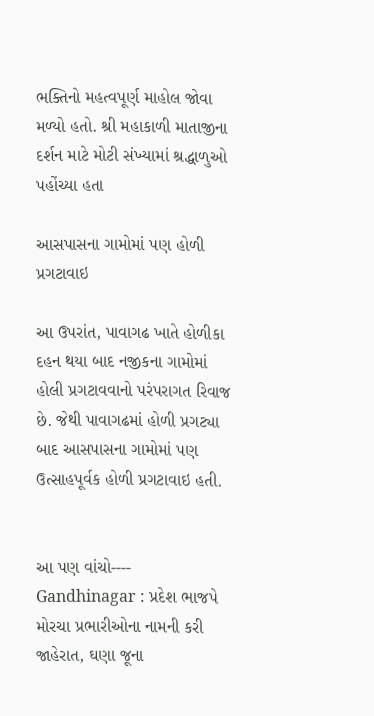ભક્તિનો મહત્વપૂર્ણ માહોલ જોવા મળ્યો હતો. શ્રી મહાકાળી માતાજીના દર્શન માટે મોટી સંખ્યામાં શ્રદ્ધાળુઓ પહોંચ્યા હતા

આસપાસના ગામોમાં પણ હોળી પ્રગટાવાઇ

આ ઉપરાંત, પાવાગઢ ખાતે હોળીકા દહન થયા બાદ નજીકના ગામોમાં હોલી પ્રગટાવવાનો પરંપરાગત રિવાજ છે. જેથી પાવાગઢમાં હોળી પ્રગટ્યા બાદ આસપાસના ગામોમાં પણ ઉત્સાહપૂર્વક હોળી પ્રગટાવાઇ હતી.


આ પણ વાંચો----    Gandhinagar : પ્રદેશ ભાજપે મોરચા પ્રભારીઓના નામની કરી જાહેરાત, ઘણા જૂના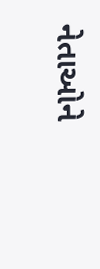નેતાઓને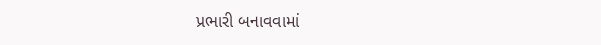પ્રભારી બનાવવામાં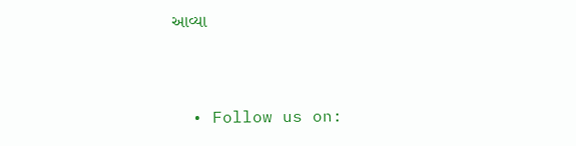આવ્યા


  • Follow us on: